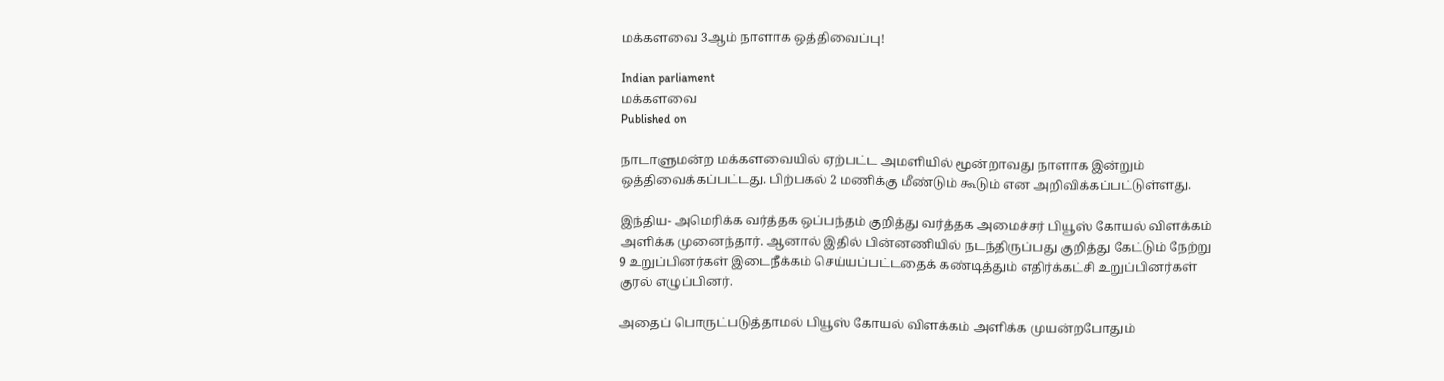மக்களவை 3ஆம் நாளாக ஒத்திவைப்பு!

Indian parliament
மக்களவை
Published on

நாடாளுமன்ற மக்களவையில் ஏற்பட்ட அமளியில் மூன்றாவது நாளாக இன்றும் ஒத்திவைக்கப்பட்டது. பிற்பகல் 2 மணிக்கு மீண்டும் கூடும் என அறிவிக்கப்பட்டுள்ளது.

இந்திய- அமெரிக்க வர்த்தக ஒப்பந்தம் குறித்து வர்த்தக அமைச்சர் பியூஸ் கோயல் விளக்கம் அளிக்க முனைந்தார். ஆனால் இதில் பின்னணியில் நடந்திருப்பது குறித்து கேட்டும் நேற்று 9 உறுப்பினர்கள் இடைநீக்கம் செய்யப்பட்டதைக் கண்டித்தும் எதிர்க்கட்சி உறுப்பினர்கள் குரல் எழுப்பினர்.

அதைப் பொருட்படுத்தாமல் பியூஸ் கோயல் விளக்கம் அளிக்க முயன்றபோதும்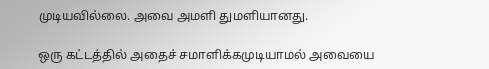முடியவில்லை. அவை அமளி துமளியானது.

ஒரு கட்டத்தில் அதைச் சமாளிக்கமுடியாமல் அவையை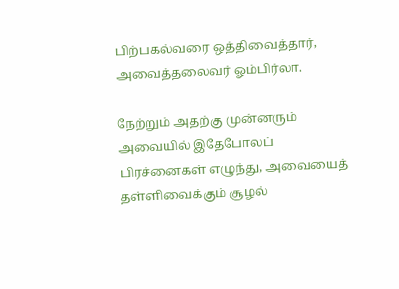பிற்பகல்வரை ஒத்திவைத்தார், அவைத்தலைவர் ஓம்பிர்லா.

நேற்றும் அதற்கு முன்னரும் அவையில் இதேபோலப் பிரச்னைகள் எழுந்து, அவையைத் தள்ளிவைக்கும் சூழல்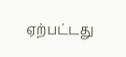ஏற்பட்டது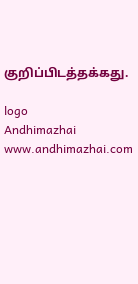குறிப்பிடத்தக்கது.

logo
Andhimazhai
www.andhimazhai.com